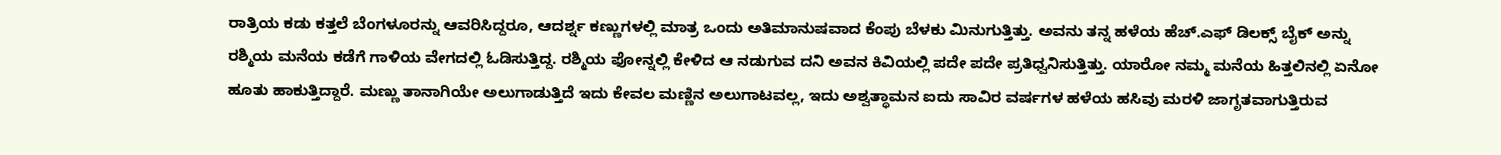ರಾತ್ರಿಯ ಕಡು ಕತ್ತಲೆ ಬೆಂಗಳೂರನ್ನು ಆವರಿಸಿದ್ದರೂ, ಆದರ್ಶ್ನ ಕಣ್ಣುಗಳಲ್ಲಿ ಮಾತ್ರ ಒಂದು ಅತಿಮಾನುಷವಾದ ಕೆಂಪು ಬೆಳಕು ಮಿನುಗುತ್ತಿತ್ತು. ಅವನು ತನ್ನ ಹಳೆಯ ಹೆಚ್.ಎಫ್ ಡಿಲಕ್ಸ್ ಬೈಕ್ ಅನ್ನು ರಶ್ಮಿಯ ಮನೆಯ ಕಡೆಗೆ ಗಾಳಿಯ ವೇಗದಲ್ಲಿ ಓಡಿಸುತ್ತಿದ್ದ. ರಶ್ಮಿಯ ಫೋನ್ನಲ್ಲಿ ಕೇಳಿದ ಆ ನಡುಗುವ ದನಿ ಅವನ ಕಿವಿಯಲ್ಲಿ ಪದೇ ಪದೇ ಪ್ರತಿಧ್ವನಿಸುತ್ತಿತ್ತು. ಯಾರೋ ನಮ್ಮ ಮನೆಯ ಹಿತ್ತಲಿನಲ್ಲಿ ಏನೋ ಹೂತು ಹಾಕುತ್ತಿದ್ದಾರೆ. ಮಣ್ಣು ತಾನಾಗಿಯೇ ಅಲುಗಾಡುತ್ತಿದೆ ಇದು ಕೇವಲ ಮಣ್ಣಿನ ಅಲುಗಾಟವಲ್ಲ, ಇದು ಅಶ್ವತ್ಥಾಮನ ಐದು ಸಾವಿರ ವರ್ಷಗಳ ಹಳೆಯ ಹಸಿವು ಮರಳಿ ಜಾಗೃತವಾಗುತ್ತಿರುವ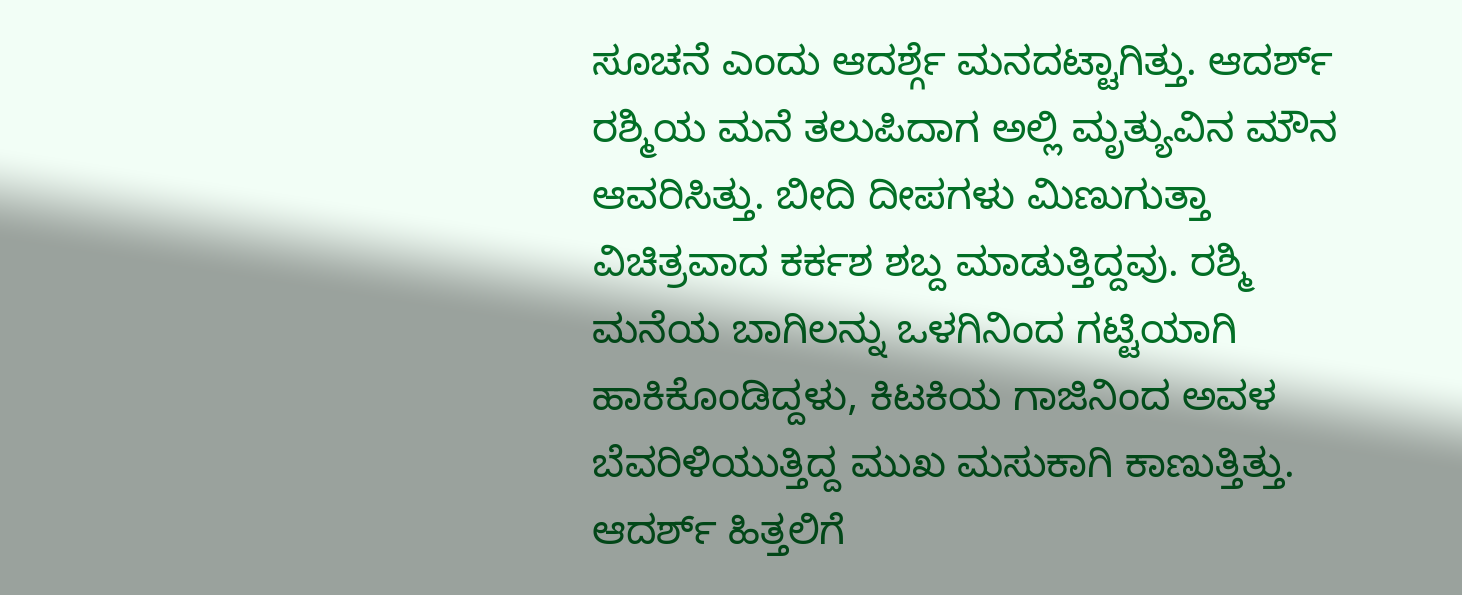ಸೂಚನೆ ಎಂದು ಆದರ್ಶ್ಗೆ ಮನದಟ್ಟಾಗಿತ್ತು. ಆದರ್ಶ್ ರಶ್ಮಿಯ ಮನೆ ತಲುಪಿದಾಗ ಅಲ್ಲಿ ಮೃತ್ಯುವಿನ ಮೌನ ಆವರಿಸಿತ್ತು. ಬೀದಿ ದೀಪಗಳು ಮಿಣುಗುತ್ತಾ ವಿಚಿತ್ರವಾದ ಕರ್ಕಶ ಶಬ್ದ ಮಾಡುತ್ತಿದ್ದವು. ರಶ್ಮಿ ಮನೆಯ ಬಾಗಿಲನ್ನು ಒಳಗಿನಿಂದ ಗಟ್ಟಿಯಾಗಿ ಹಾಕಿಕೊಂಡಿದ್ದಳು, ಕಿಟಕಿಯ ಗಾಜಿನಿಂದ ಅವಳ ಬೆವರಿಳಿಯುತ್ತಿದ್ದ ಮುಖ ಮಸುಕಾಗಿ ಕಾಣುತ್ತಿತ್ತು. ಆದರ್ಶ್ ಹಿತ್ತಲಿಗೆ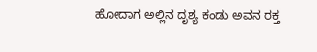ಹೋದಾಗ ಅಲ್ಲಿನ ದೃಶ್ಯ ಕಂಡು ಅವನ ರಕ್ತ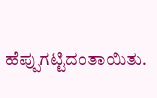ಹೆಪ್ಪುಗಟ್ಟಿದಂತಾಯಿತು.